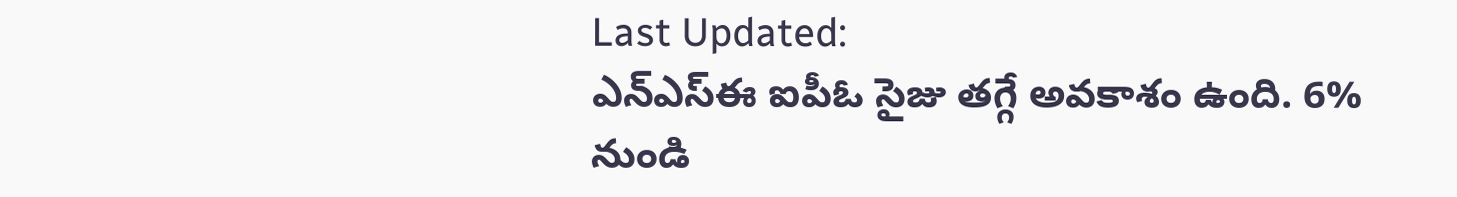Last Updated:
ఎన్ఎస్ఈ ఐపీఓ సైజు తగ్గే అవకాశం ఉంది. 6% నుండి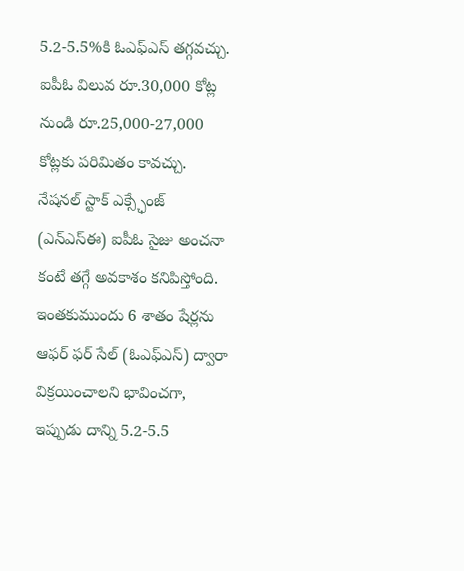5.2-5.5%కి ఓఎఫ్ఎస్ తగ్గవచ్చు. ఐపీఓ విలువ రూ.30,000 కోట్ల నుండి రూ.25,000-27,000 కోట్లకు పరిమితం కావచ్చు.
నేషనల్ స్టాక్ ఎక్స్ఛేంజ్ (ఎన్ఎస్ఈ) ఐపీఓ సైజు అంచనా కంటే తగ్గే అవకాశం కనిపిస్తోంది. ఇంతకుముందు 6 శాతం షేర్లను ఆఫర్ ఫర్ సేల్ (ఓఎఫ్ఎస్) ద్వారా విక్రయించాలని భావించగా, ఇప్పుడు దాన్ని 5.2-5.5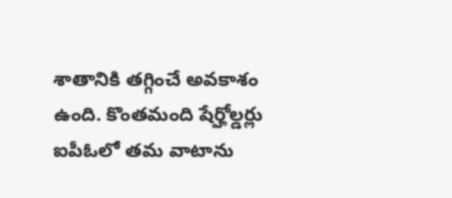శాతానికి తగ్గించే అవకాశం ఉంది. కొంతమంది షేర్హోల్డర్లు ఐపీఓలో తమ వాటాను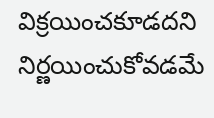విక్రయించకూడదని నిర్ణయించుకోవడమే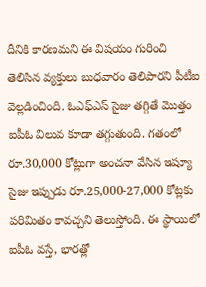దీనికి కారణమని ఈ విషయం గురించి తెలిసిన వ్యక్తులు బుధవారం తెలిపారని పీటీఐ వెల్లడించింది. ఓఎఫ్ఎస్ సైజు తగ్గితే మొత్తం ఐపీఓ విలువ కూడా తగ్గుతుంది. గతంలో రూ.30,000 కోట్లుగా అంచనా వేసిన ఇష్యూ సైజు ఇప్పుడు రూ.25,000-27,000 కోట్లకు పరిమితం కావచ్చని తెలుస్తోంది. ఈ స్థాయిలో ఐపీఓ వస్తే, భారత్లో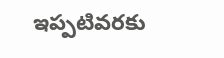ఇప్పటివరకు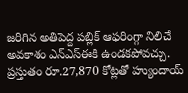జరిగిన అతిపెద్ద పబ్లిక్ ఆఫరింగ్గా నిలిచే అవకాశం ఎన్ఎస్ఈకి ఉండకపోవచ్చు. ప్రస్తుతం రూ.27,870 కోట్లతో హ్యుందాయ్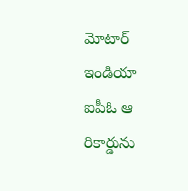మోటార్ ఇండియా ఐపీఓ ఆ రికార్డును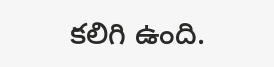కలిగి ఉంది.